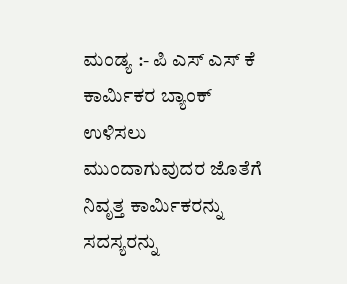ಮಂಡ್ಯ :- ಪಿ ಎಸ್ ಎಸ್ ಕೆ ಕಾರ್ಮಿಕರ ಬ್ಯಾಂಕ್ ಉಳಿಸಲು ಮುಂದಾಗುವುದರ ಜೊತೆಗೆ ನಿವೃತ್ತ ಕಾರ್ಮಿಕರನ್ನು ಸದಸ್ಯರನ್ನು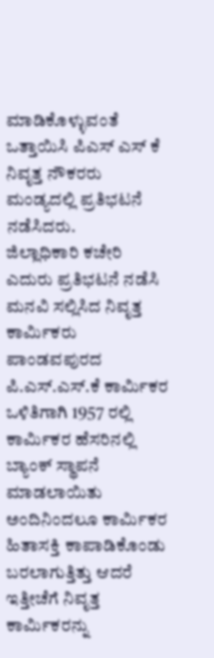ಮಾಡಿಕೊಳ್ಳುವಂತೆ ಒತ್ತಾಯಿಸಿ ಪಿಎಸ್ ಎಸ್ ಕೆ ನಿವೃತ್ತ ನೌಕರರು ಮಂಡ್ಯದಲ್ಲಿ ಪ್ರತಿಭಟನೆ ನಡೆಸಿದರು.
ಜಿಲ್ಲಾಧಿಕಾರಿ ಕಚೇರಿ ಎದುರು ಪ್ರತಿಭಟನೆ ನಡೆಸಿ ಮನವಿ ಸಲ್ಲಿಸಿದ ನಿವೃತ್ತ ಕಾರ್ಮಿಕರು ಪಾಂಡವಪುರದ ಪಿ.ಎಸ್.ಎಸ್.ಕೆ ಕಾರ್ಮಿಕರ ಒಳಿತಿಗಾಗಿ 1957 ರಲ್ಲಿ ಕಾರ್ಮಿಕರ ಹೆಸರಿನಲ್ಲಿ ಬ್ಯಾಂಕ್ ಸ್ಥಾಪನೆ ಮಾಡಲಾಯಿತು ಅಂದಿನಿಂದಲೂ ಕಾರ್ಮಿಕರ ಹಿತಾಸಕ್ತಿ ಕಾಪಾಡಿಕೊಂಡು ಬರಲಾಗುತ್ತಿತ್ತು ಆದರೆ ಇತ್ತೀಚೆಗೆ ನಿವೃತ್ತ ಕಾರ್ಮಿಕರನ್ನು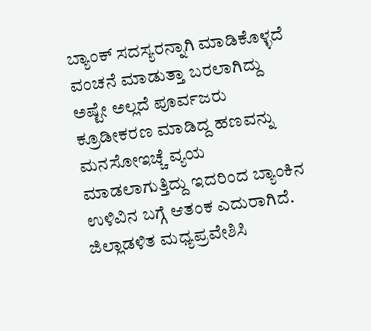ಬ್ಯಾಂಕ್ ಸದಸ್ಯರನ್ನಾಗಿ ಮಾಡಿಕೊಳ್ಳದೆ ವಂಚನೆ ಮಾಡುತ್ತಾ ಬರಲಾಗಿದ್ದು ಅಷ್ಟೇ ಅಲ್ಲದೆ ಪೂರ್ವಜರು ಕ್ರೂಡೀಕರಣ ಮಾಡಿದ್ದ ಹಣವನ್ನು ಮನಸೋಇಚ್ಚೆ ವ್ಯಯ ಮಾಡಲಾಗುತ್ತಿದ್ದು ಇದರಿಂದ ಬ್ಯಾಂಕಿನ ಉಳಿವಿನ ಬಗ್ಗೆ ಆತಂಕ ಎದುರಾಗಿದೆ.
ಜಿಲ್ಲಾಡಳಿತ ಮಧ್ಯಪ್ರವೇಶಿಸಿ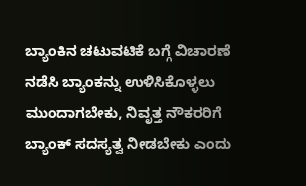ಬ್ಯಾಂಕಿನ ಚಟುವಟಿಕೆ ಬಗ್ಗೆ ವಿಚಾರಣೆ ನಡೆಸಿ ಬ್ಯಾಂಕನ್ನು ಉಳಿಸಿಕೊಳ್ಳಲು ಮುಂದಾಗಬೇಕು, ನಿವೃತ್ತ ನೌಕರರಿಗೆ ಬ್ಯಾಂಕ್ ಸದಸ್ಯತ್ವ ನೀಡಬೇಕು ಎಂದು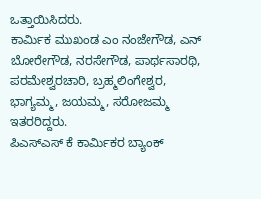ಒತ್ತಾಯಿಸಿದರು.
ಕಾರ್ಮಿಕ ಮುಖಂಡ ಎಂ ನಂಜೇಗೌಡ, ಎನ್ ಬೋರೇಗೌಡ, ನರಸೇಗೌಡ, ಪಾರ್ಥಸಾರಥಿ, ಪರಮೇಶ್ವರಚಾರಿ, ಬ್ರಹ್ಮಲಿಂಗೇಶ್ವರ, ಭಾಗ್ಯಮ್ಮ, ಜಯಮ್ಮ, ಸರೋಜಮ್ಮ ಇತರರಿದ್ದರು.
ಪಿಎಸ್ಎಸ್ ಕೆ ಕಾರ್ಮಿಕರ ಬ್ಯಾಂಕ್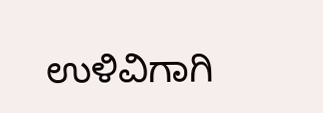ಉಳಿವಿಗಾಗಿ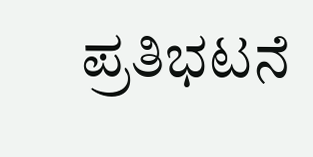ಪ್ರತಿಭಟನೆ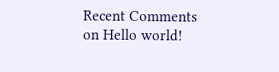Recent Comments
on Hello world!